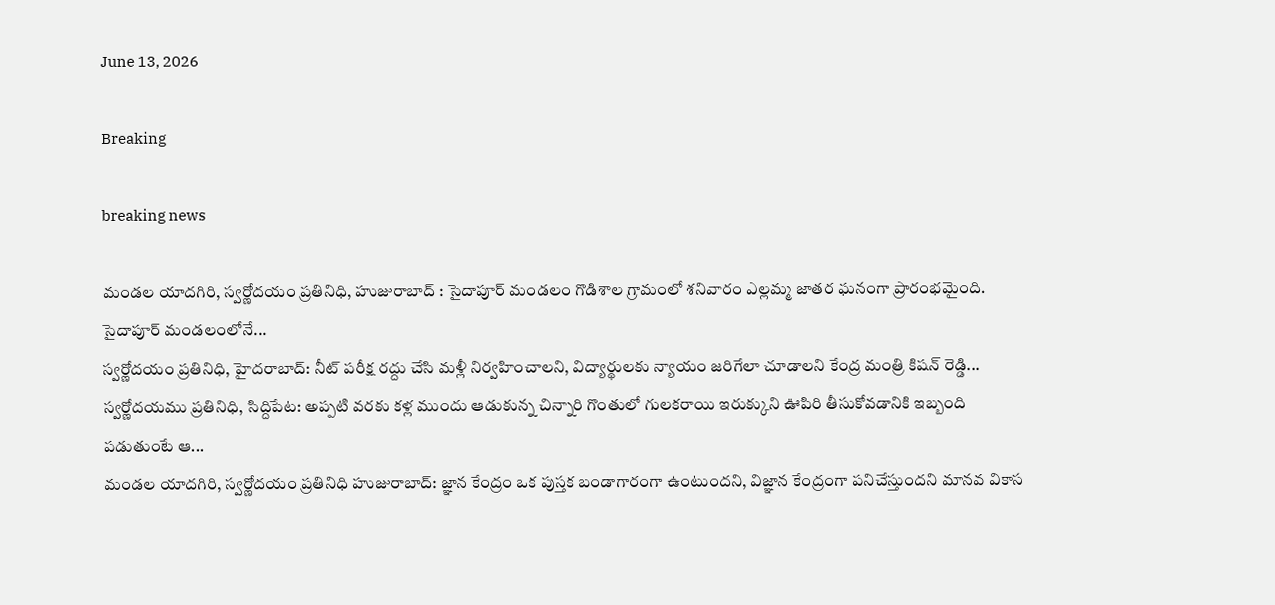June 13, 2026

Breaking

breaking news

మండల యాదగిరి, స్వర్ణోదయం ప్రతినిధి, హుజురాబాద్ : సైదాపూర్ మండలం గొడిశాల గ్రామంలో శనివారం ఎల్లమ్మ జాతర ఘనంగా ప్రారంభమైంది. సైదాపూర్ మండలంలోనే...
స్వర్ణోదయం ప్రతినిధి, హైదరాబాద్: నీట్ పరీక్ష రద్దు చేసి మళ్లీ నిర్వహించాలని, విద్యార్థులకు న్యాయం జరిగేలా చూడాలని కేంద్ర మంత్రి కిషన్ రెడ్డి...
స్వర్ణోదయము ప్రతినిధి, సిద్దిపేట: అప్పటి వరకు కళ్ల ముందు ఆడుకున్న చిన్నారి గొంతులో గులకరాయి ఇరుక్కుని ఊపిరి తీసుకోవడానికి ఇబ్బంది పడుతుంటే ఆ...
మండల యాదగిరి, స్వర్ణోదయం ప్రతినిధి హుజురాబాద్: జ్ఞాన కేంద్రం ఒక పుస్తక బండాగారంగా ఉంటుందని, విజ్ఞాన కేంద్రంగా పనిచేస్తుందని మానవ వికాస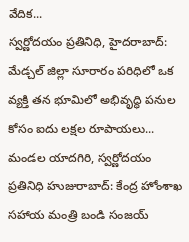వేదిక...
స్వర్ణోదయం ప్రతినిధి, హైదరాబాద్: మేడ్చల్ జిల్లా సూరారం పరిధిలో ఒక వ్యక్తి తన భూమిలో అభివృద్ధి పనుల కోసం ఐదు లక్షల రూపాయలు...
మండల యాదగిరి, స్వర్ణోదయం ప్రతినిధి హుజురాబాద్: కేంద్ర హోంశాఖ సహాయ మంత్రి బండి సంజయ్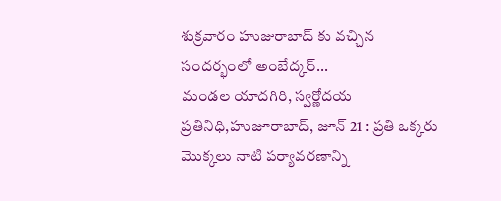శుక్రవారం హుజురాబాద్ కు వచ్చిన సందర్భంలో అంబేద్కర్...
మండల యాదగిరి, స్వర్ణోదయ ప్రతినిధి,హుజూరాబాద్, జూన్ 21 : ప్రతి ఒక్కరు మొక్కలు నాటి పర్యావరణాన్ని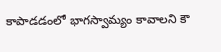కాపాడడంలో భాగస్వామ్యం కావాలని కౌ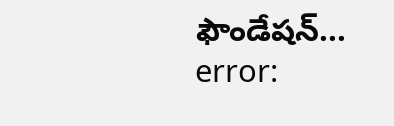ఫౌండేషన్...
error: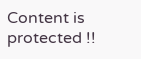Content is protected !!